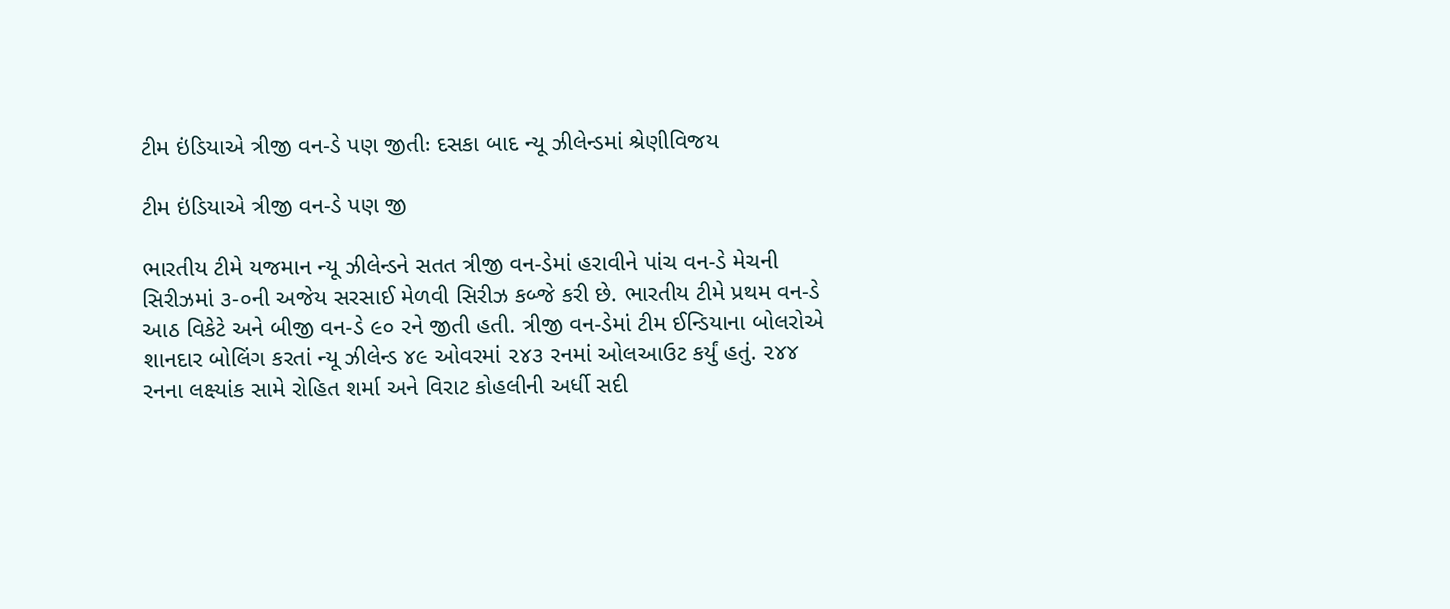ટીમ ઇંડિયાએ ત્રીજી વન-ડે પણ જીતીઃ દસકા બાદ ન્યૂ ઝીલેન્ડમાં શ્રેણીવિજય

ટીમ ઇંડિયાએ ત્રીજી વન-ડે પણ જી

ભારતીય ટીમે યજમાન ન્યૂ ઝીલેન્ડને સતત ત્રીજી વન-ડેમાં હરાવીને પાંચ વન-ડે મેચની સિરીઝમાં ૩-૦ની અજેય સરસાઈ મેળવી સિરીઝ કબ્જે કરી છે. ભારતીય ટીમે પ્રથમ વન-ડે આઠ વિકેટે અને બીજી વન-ડે ૯૦ રને જીતી હતી. ત્રીજી વન-ડેમાં ટીમ ઈન્ડિયાના બોલરોએ શાનદાર બોલિંગ કરતાં ન્યૂ ઝીલેન્ડ ૪૯ ઓવરમાં ૨૪૩ રનમાં ઓલઆઉટ કર્યું હતું. ૨૪૪ રનના લક્ષ્યાંક સામે રોહિત શર્મા અને વિરાટ કોહલીની અર્ધી સદી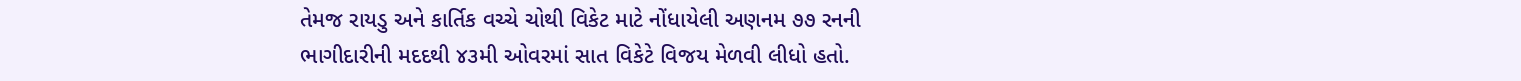તેમજ રાયડુ અને કાર્તિક વચ્ચે ચોથી વિકેટ માટે નોંધાયેલી અણનમ ૭૭ રનની ભાગીદારીની મદદથી ૪૩મી ઓવરમાં સાત વિકેટે વિજય મેળવી લીધો હતો.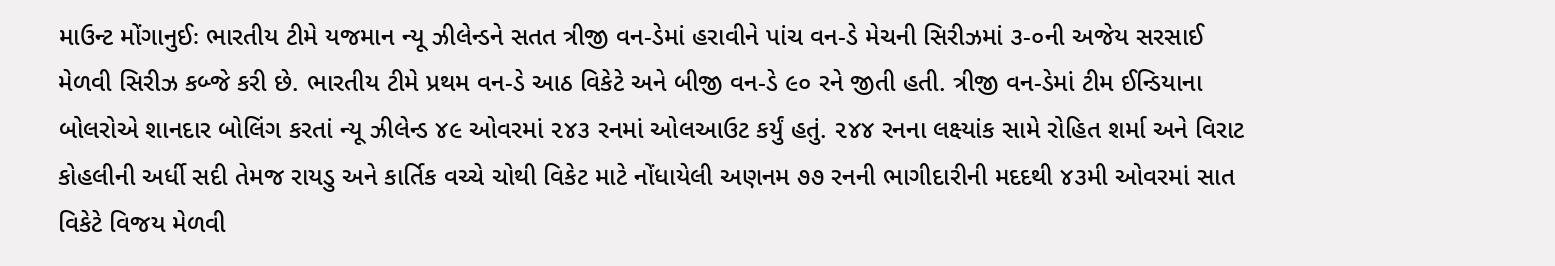માઉન્ટ મોંગાનુઈઃ ભારતીય ટીમે યજમાન ન્યૂ ઝીલેન્ડને સતત ત્રીજી વન-ડેમાં હરાવીને પાંચ વન-ડે મેચની સિરીઝમાં ૩-૦ની અજેય સરસાઈ મેળવી સિરીઝ કબ્જે કરી છે. ભારતીય ટીમે પ્રથમ વન-ડે આઠ વિકેટે અને બીજી વન-ડે ૯૦ રને જીતી હતી. ત્રીજી વન-ડેમાં ટીમ ઈન્ડિયાના બોલરોએ શાનદાર બોલિંગ કરતાં ન્યૂ ઝીલેન્ડ ૪૯ ઓવરમાં ૨૪૩ રનમાં ઓલઆઉટ કર્યું હતું. ૨૪૪ રનના લક્ષ્યાંક સામે રોહિત શર્મા અને વિરાટ કોહલીની અર્ધી સદી તેમજ રાયડુ અને કાર્તિક વચ્ચે ચોથી વિકેટ માટે નોંધાયેલી અણનમ ૭૭ રનની ભાગીદારીની મદદથી ૪૩મી ઓવરમાં સાત વિકેટે વિજય મેળવી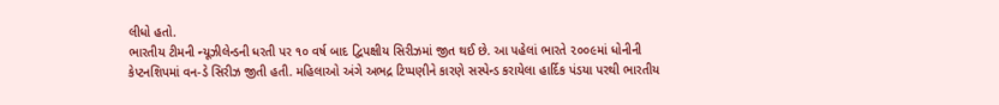લીધો હતો.
ભારતીય ટીમની ન્યૂઝીલેન્ડની ધરતી પર ૧૦ વર્ષ બાદ દ્વિપક્ષીય સિરીઝમાં જીત થઈ છે. આ પહેલાં ભારતે ૨૦૦૯માં ધોનીની કેપ્ટનશિપમાં વન-ડે સિરીઝ જીતી હતી. મહિલાઓ અંગે અભદ્ર ટિપ્પણીને કારણે સસ્પેન્ડ કરાયેલા હાર્દિક પંડયા પરથી ભારતીય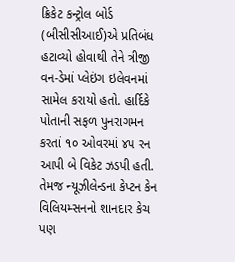ક્રિકેટ કન્ટ્રોલ બોર્ડ (બીસીસીઆઈ)એ પ્રતિબંધ હટાવ્યો હોવાથી તેને ત્રીજી વન-ડેમાં પ્લેઇંગ ઇલેવનમાં સામેલ કરાયો હતો. હાર્દિકે પોતાની સફળ પુનરાગમન કરતાં ૧૦ ઓવરમાં ૪૫ રન આપી બે વિકેટ ઝડપી હતી. તેમજ ન્યૂઝીલેન્ડના કેપ્ટન કેન વિલિયમ્સનનો શાનદાર કેચ પણ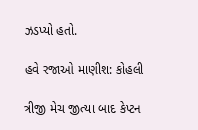ઝડપ્યો હતો.

હવે રજાઓ માણીશ: કોહલી

ત્રીજી મેચ જીત્યા બાદ કેપ્ટન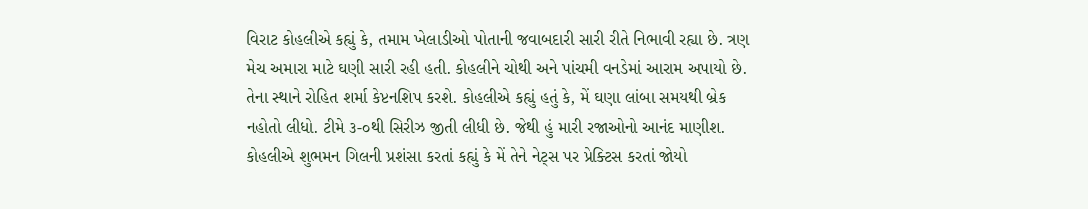વિરાટ કોહલીએ કહ્યું કે, તમામ ખેલાડીઓ પોતાની જવાબદારી સારી રીતે નિભાવી રહ્યા છે. ત્રણ મેચ અમારા માટે ઘણી સારી રહી હતી. કોહલીને ચોથી અને પાંચમી વનડેમાં આરામ અપાયો છે. તેના સ્થાને રોહિત શર્મા કેપ્ટનશિપ કરશે. કોહલીએ કહ્યું હતું કે, મેં ઘણા લાંબા સમયથી બ્રેક નહોતો લીધો. ટીમે ૩-૦થી સિરીઝ જીતી લીધી છે. જેથી હું મારી રજાઓનો આનંદ માણીશ. કોહલીએ શુભમન ગિલની પ્રશંસા કરતાં કહ્યું કે મેં તેને નેટ્સ પર પ્રેક્ટિસ કરતાં જોયો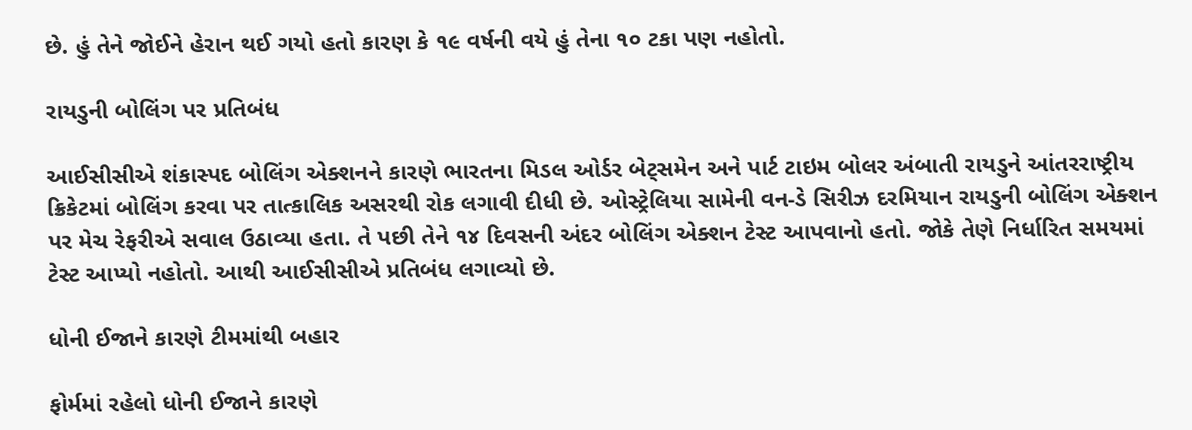છે. હું તેને જોઈને હેરાન થઈ ગયો હતો કારણ કે ૧૯ વર્ષની વયે હું તેના ૧૦ ટકા પણ નહોતો.

રાયડુની બોલિંગ પર પ્રતિબંધ

આઈસીસીએ શંકાસ્પદ બોલિંગ એક્શનને કારણે ભારતના મિડલ ઓર્ડર બેટ્સમેન અને પાર્ટ ટાઇમ બોલર અંબાતી રાયડુને આંતરરાષ્ટ્રીય ક્રિકેટમાં બોલિંગ કરવા પર તાત્કાલિક અસરથી રોક લગાવી દીધી છે. ઓસ્ટ્રેલિયા સામેની વન-ડે સિરીઝ દરમિયાન રાયડુની બોલિંગ એક્શન પર મેચ રેફરીએ સવાલ ઉઠાવ્યા હતા. તે પછી તેને ૧૪ દિવસની અંદર બોલિંગ એક્શન ટેસ્ટ આપવાનો હતો. જોકે તેણે નિર્ધારિત સમયમાં ટેસ્ટ આપ્યો નહોતો. આથી આઈસીસીએ પ્રતિબંધ લગાવ્યો છે.

ધોની ઈજાને કારણે ટીમમાંથી બહાર

ફોર્મમાં રહેલો ધોની ઈજાને કારણે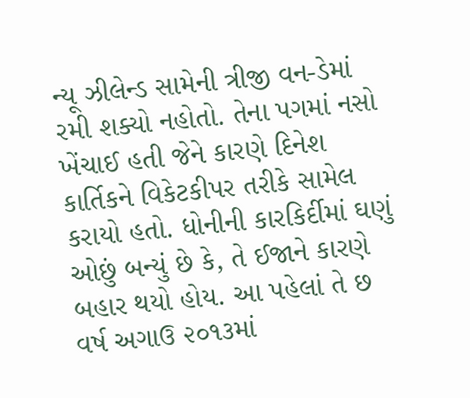ન્યૂ ઝીલેન્ડ સામેની ત્રીજી વન-ડેમાં રમી શક્યો નહોતો. તેના પગમાં નસો ખેંચાઈ હતી જેને કારણે દિનેશ કાર્તિકને વિકેટકીપર તરીકે સામેલ કરાયો હતો. ધોનીની કારકિર્દીમાં ઘણું ઓછું બન્યું છે કે, તે ઈજાને કારણે બહાર થયો હોય. આ પહેલાં તે છ વર્ષ અગાઉ ૨૦૧૩માં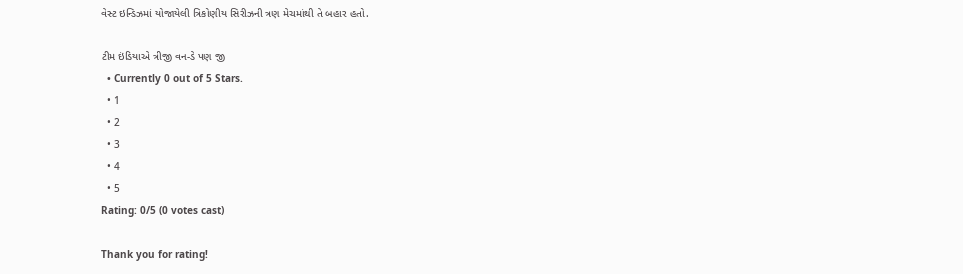વેસ્ટ ઇન્ડિઝમાં યોજાયેલી ત્રિકોણીય સિરીઝની ત્રણ મેચમાંથી તે બહાર હતો.

ટીમ ઇંડિયાએ ત્રીજી વન-ડે પણ જી
  • Currently 0 out of 5 Stars.
  • 1
  • 2
  • 3
  • 4
  • 5
Rating: 0/5 (0 votes cast)

Thank you for rating!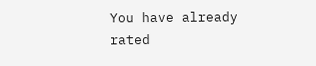You have already rated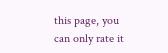this page, you can only rate it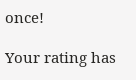once!

Your rating has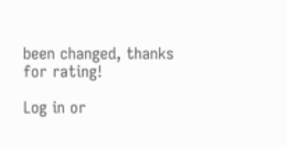been changed, thanks for rating!

Log in or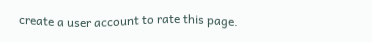create a user account to rate this page.